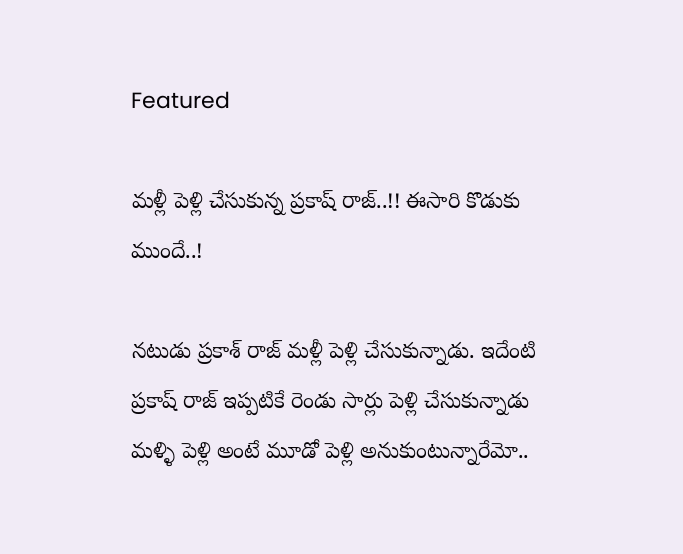Featured

మళ్లీ పెళ్లి చేసుకున్న ప్రకాష్ రాజ్..!! ఈసారి కొడుకు ముందే..!

నటుడు ప్రకాశ్‌ రాజ్‌ మళ్లీ పెళ్లి చేసుకున్నాడు. ఇదేంటి ప్రకాష్ రాజ్ ఇప్పటికే రెండు సార్లు పెళ్లి చేసుకున్నాడు మళ్ళి పెళ్లి అంటే మూడో పెళ్లి అనుకుంటున్నారేమో..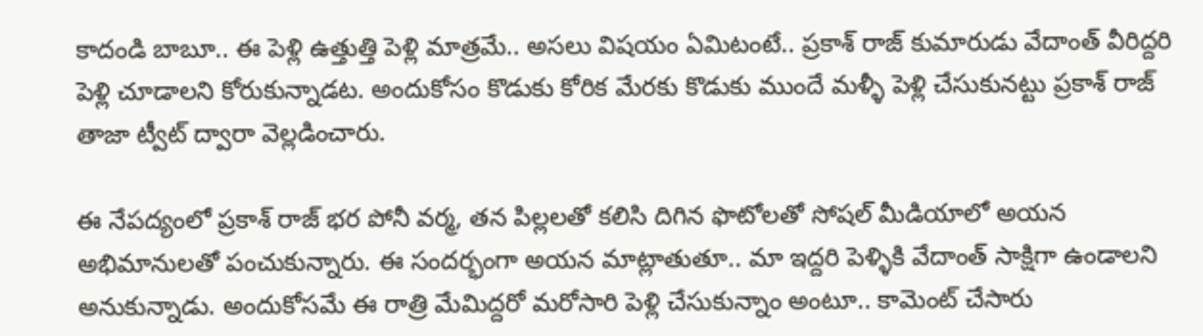కాదండి బాబూ.. ఈ పెళ్లి ఉత్తుత్తి పెళ్లి మాత్రమే.. అసలు విషయం ఏమిటంటే.. ప్రకాశ్‌ రాజ్‌ కుమారుడు వేదాంత్‌ వీరిద్దరి పెళ్లి చూడాలని కోరుకున్నాడట. అందుకోసం కొడుకు కోరిక మేరకు కొడుకు ముందే మళ్ళీ పెళ్లి చేసుకునట్టు ప్రకాశ్‌ రాజ్ తాజా ట్వీట్ ద్వారా వెల్లడించారు.

ఈ నేపద్యంలో ప్రకాశ్‌ రాజ్‌ భర పోనీ వర్మ, తన పిల్లలతో కలిసి దిగిన ఫొటోలతో సోషల్ మీడియాలో అయన అభిమానులతో పంచుకున్నారు. ఈ సందర్భంగా అయన మాట్లాతుతూ.. మా ఇద్దరి పెళ్ళికి వేదాంత్‌ సాక్షిగా ఉండాలని అనుకున్నాడు. అందుకోసమే ఈ రాత్రి మేమిద్దరో మరోసారి పెళ్లి చేసుకున్నాం అంటూ.. కామెంట్ చేసారు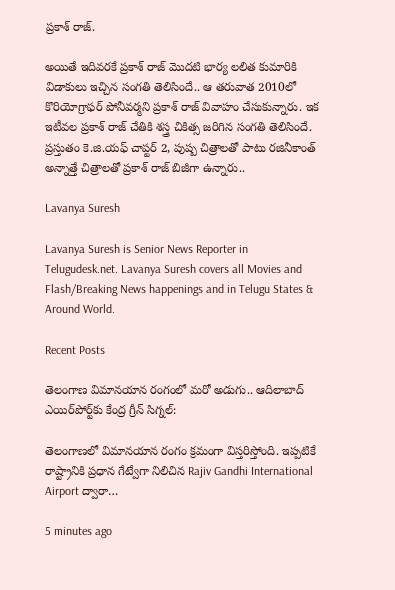ప్రకాశ్‌ రాజ్‌.

అయితే ఇదివరకే ప్రకాశ్‌ రాజ్‌ మొదటి భార్య లలిత కుమారికి విడాకులు ఇచ్చిన సంగతి తెలిసిందే.. ఆ తరువాత 2010లో కొరియోగ్రాఫర్‌ పోనీవర్మని ప్రకాశ్‌ రాజ్‌ వివాహం చేసుకున్నారు. ఇక ఇటీవల ప్రకాశ్‌ రాజ్‌ చేతికి శస్త్ర చికిత్స జరిగిన సంగతి తెలిసిందే. ప్రస్తుతం కె.జి.యఫ్ చాప్టర్ 2, పుష్ప చిత్రాలతో పాటు రజినీకాంత్‌ అన్నాత్తే చిత్రాలతో ప్రకాశ్‌ రాజ్‌ బిజీగా ఉన్నారు..

Lavanya Suresh

Lavanya Suresh is Senior News Reporter in Telugudesk.net. Lavanya Suresh covers all Movies and Flash/Breaking News happenings and in Telugu States & Around World.

Recent Posts

తెలంగాణ విమానయాన రంగంలో మరో అడుగు.. ఆదిలాబాద్ ఎయిర్‌పోర్ట్‌కు కేంద్ర గ్రీన్ సిగ్నల్:

తెలంగాణలో విమానయాన రంగం క్రమంగా విస్తరిస్తోంది. ఇప్పటికే రాష్ట్రానికి ప్రధాన గేట్వేగా నిలిచిన Rajiv Gandhi International Airport ద్వారా…

5 minutes ago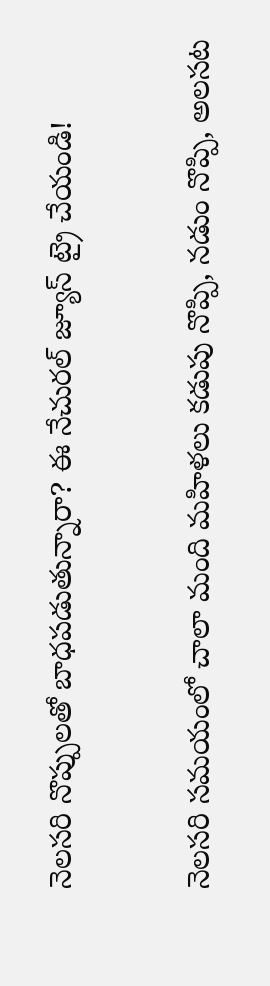నెలసరి నొప్పులతో బాధపడుతున్నారా? ఈ నేచురల్ జ్యూస్ ట్రై చేయండి!

నెలసరి సమయంలో చాలా మంది మహిళలు కడుపు నొప్పి, నడుం నొప్పి, అలసట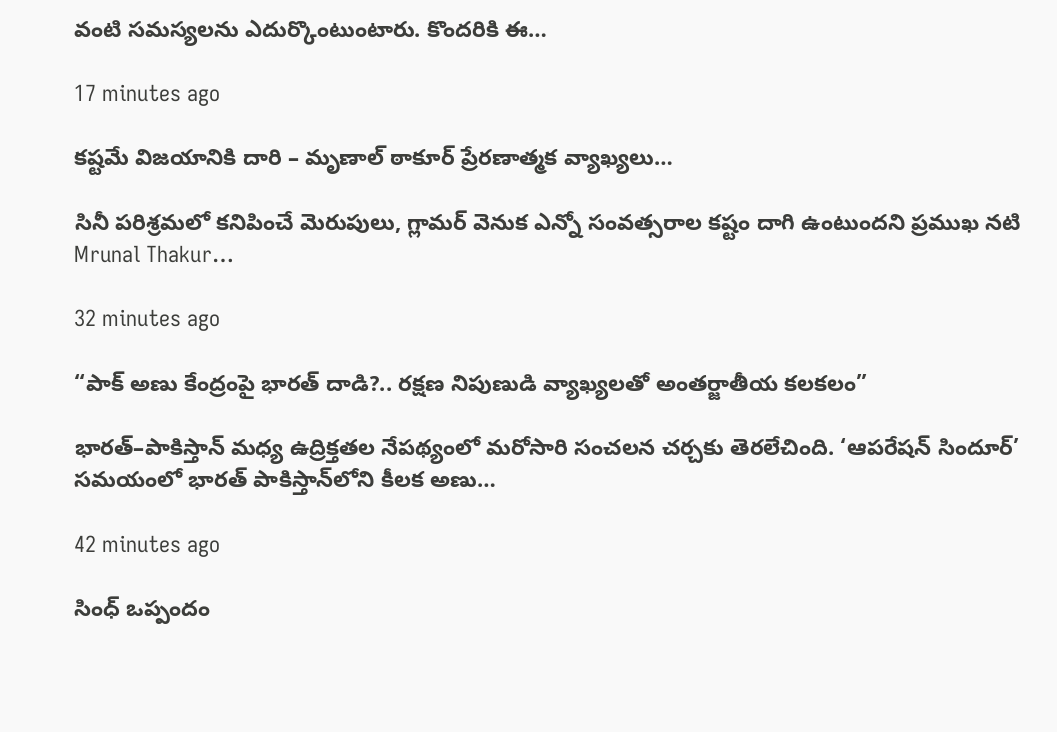వంటి సమస్యలను ఎదుర్కొంటుంటారు. కొందరికి ఈ…

17 minutes ago

కష్టమే విజయానికి దారి – మృణాల్ ఠాకూర్ ప్రేరణాత్మక వ్యాఖ్యలు…

సినీ పరిశ్రమలో కనిపించే మెరుపులు, గ్లామర్‌ వెనుక ఎన్నో సంవత్సరాల కష్టం దాగి ఉంటుందని ప్రముఖ నటి Mrunal Thakur…

32 minutes ago

“పాక్ అణు కేంద్రంపై భారత్ దాడి?.. రక్షణ నిపుణుడి వ్యాఖ్యలతో అంతర్జాతీయ కలకలం”

భారత్–పాకిస్తాన్ మధ్య ఉద్రిక్తతల నేపథ్యంలో మరోసారి సంచలన చర్చకు తెరలేచింది. ‘ఆపరేషన్ సిందూర్‌’ సమయంలో భారత్ పాకిస్తాన్‌లోని కీలక అణు…

42 minutes ago

సింధ్ ఒప్పందం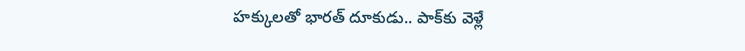హక్కులతో భారత్ దూకుడు.. పాక్‌కు వెళ్లే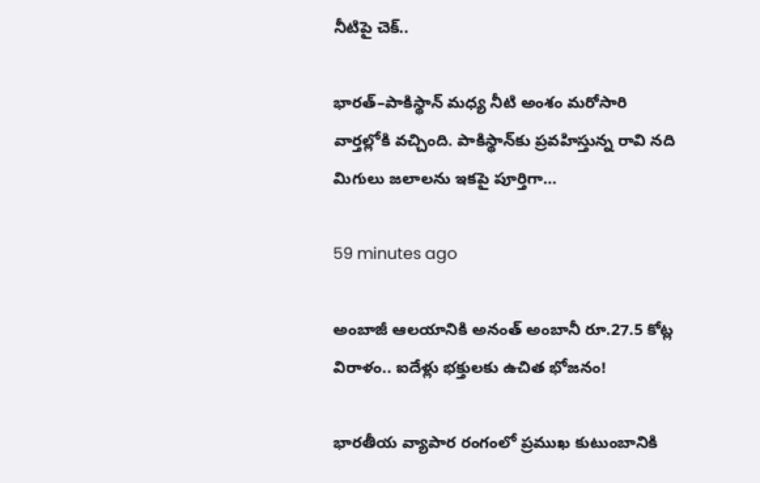నీటిపై చెక్..

భారత్–పాకిస్థాన్ మధ్య నీటి అంశం మరోసారి వార్తల్లోకి వచ్చింది. పాకిస్థాన్‌కు ప్రవహిస్తున్న రావి నది మిగులు జలాలను ఇకపై పూర్తిగా…

59 minutes ago

అంబాజీ ఆలయానికి అనంత్ అంబానీ రూ.27.5 కోట్ల విరాళం.. ఐదేళ్లు భక్తులకు ఉచిత భోజనం!

భారతీయ వ్యాపార రంగంలో ప్రముఖ కుటుంబానికి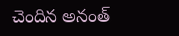చెందిన అనంత్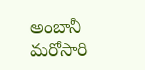అంబానీ మరోసారి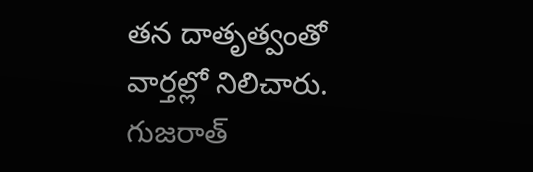తన దాతృత్వంతో వార్తల్లో నిలిచారు. గుజరాత్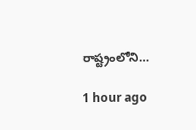రాష్ట్రంలోని…

1 hour ago